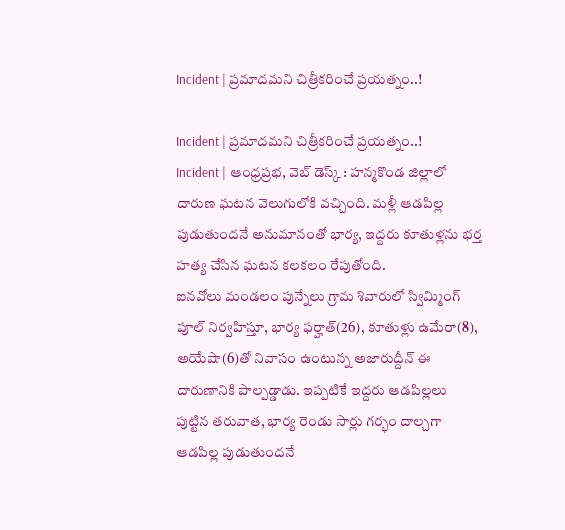Incident | ప్రమాదమని చిత్రీకరించే ప్రయత్నం..!

Incident | ప్రమాదమని చిత్రీకరించే ప్రయత్నం..!
Incident | ఆంధ్రప్రభ, వెబ్ డెస్క్ : హన్మకొండ జిల్లాలో దారుణ ఘటన వెలుగులోకి వచ్చింది. మళ్లీ ఆడపిల్ల పుడుతుందనే అనుమానంతో భార్య, ఇద్దరు కూతుళ్లను భర్త హత్య చేసిన ఘటన కలకలం రేపుతోంది.
ఐనవోలు మండలం పున్నేలు గ్రామ శివారులో స్విమ్మింగ్ పూల్ నిర్వహిస్తూ, భార్య ఫర్హాత్(26), కూతుళ్లు ఉమేరా(8), అయేషా(6)తో నివాసం ఉంటున్న అజారుద్దీన్ ఈ దారుణానికి పాల్పడ్డాడు. ఇప్పటికే ఇద్దరు ఆడపిల్లలు పుట్టిన తరువాత, భార్య రెండు సార్లు గర్భం దాల్చగా ఆడపిల్ల పుడుతుందనే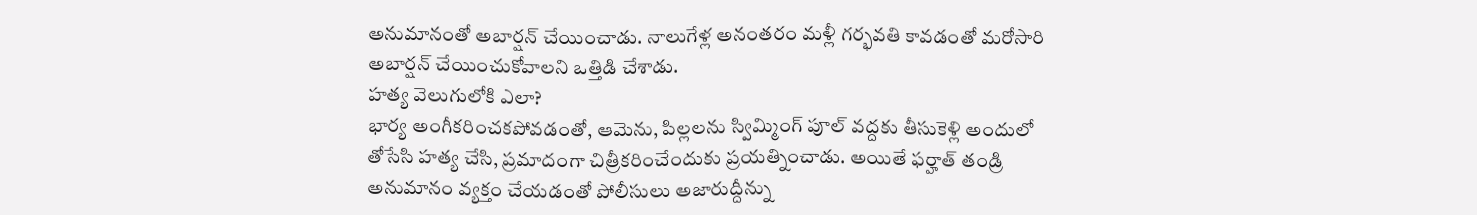అనుమానంతో అబార్షన్ చేయించాడు. నాలుగేళ్ల అనంతరం మళ్లీ గర్భవతి కావడంతో మరోసారి అబార్షన్ చేయించుకోవాలని ఒత్తిడి చేశాడు.
హత్య వెలుగులోకి ఎలా?
భార్య అంగీకరించకపోవడంతో, ఆమెను, పిల్లలను స్విమ్మింగ్ పూల్ వద్దకు తీసుకెళ్లి అందులో తోసేసి హత్య చేసి, ప్రమాదంగా చిత్రీకరించేందుకు ప్రయత్నించాడు. అయితే ఫర్హాత్ తండ్రి అనుమానం వ్యక్తం చేయడంతో పోలీసులు అజారుద్దీన్ను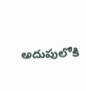అదుపులోకి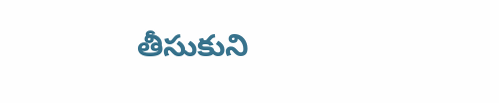తీసుకుని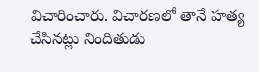విచారించారు. విచారణలో తానే హత్య చేసినట్లు నిందితుడు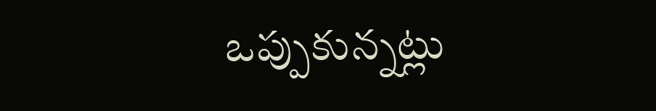ఒప్పుకున్నట్లు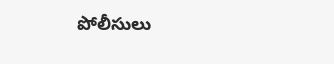పోలీసులు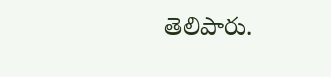తెలిపారు.